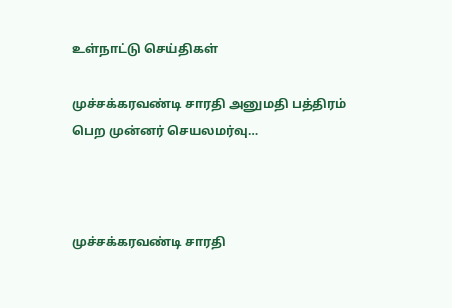உள்நாட்டு செய்திகள்

முச்சக்கரவண்டி சாரதி அனுமதி பத்திரம் பெற முன்னர் செயலமர்வு…



முச்சக்கரவண்டி சாரதி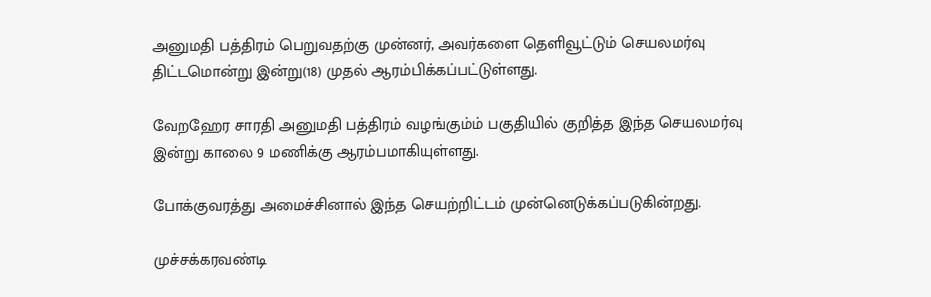அனுமதி பத்திரம் பெறுவதற்கு முன்னர், அவர்களை தெளிவூட்டும் செயலமர்வு திட்டமொன்று இன்று(18) முதல் ஆரம்பிக்கப்பட்டுள்ளது.

வேறஹேர சாரதி அனுமதி பத்திரம் வழங்கும்ம் பகுதியில் குறித்த இந்த செயலமர்வு இன்று காலை 9 மணிக்கு ஆரம்பமாகியுள்ளது.

போக்குவரத்து அமைச்சினால் இந்த செயற்றிட்டம் முன்னெடுக்கப்படுகின்றது.

முச்சக்கரவண்டி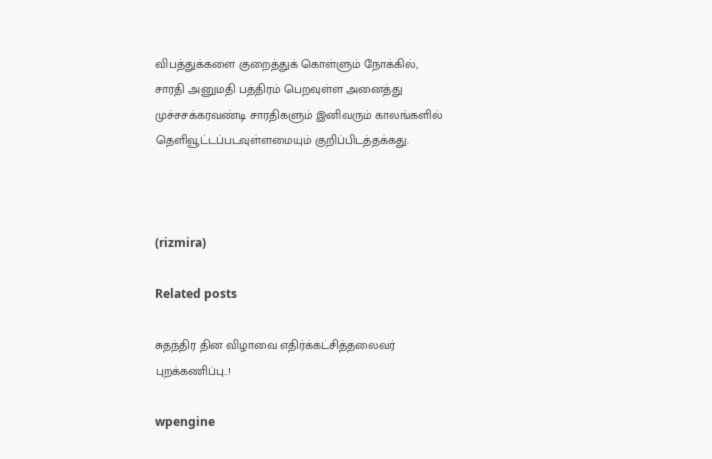விபத்துக்களை குறைத்துக் கொள்ளும் நோக்கில், சாரதி அனுமதி பத்திரம் பெறவுள்ள அனைத்து முச்சசக்கரவண்டி சாரதிகளும் இனிவரும் காலங்களில் தெளிவூட்டப்படவுள்ளமையும் குறிப்பிடத்தக்கது.



(rizmira)

Related posts

சுதந்திர தின விழாவை எதிர்க்கட்சித்தலைவர் புறக்கணிப்பு..!

wpengine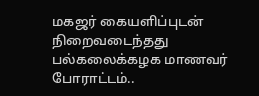மகஜர் கையளிப்புடன் நிறைவடைந்தது பல்கலைக்கழக மாணவர் போராட்டம்..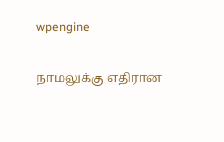wpengine

நாமலுக்கு எதிரான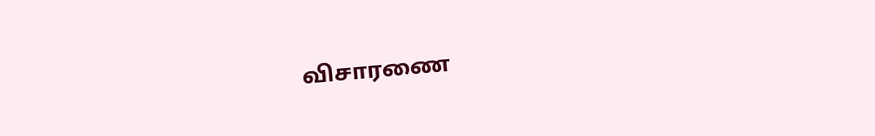விசாரணை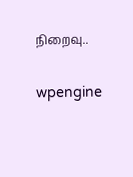நிறைவு..

wpengine